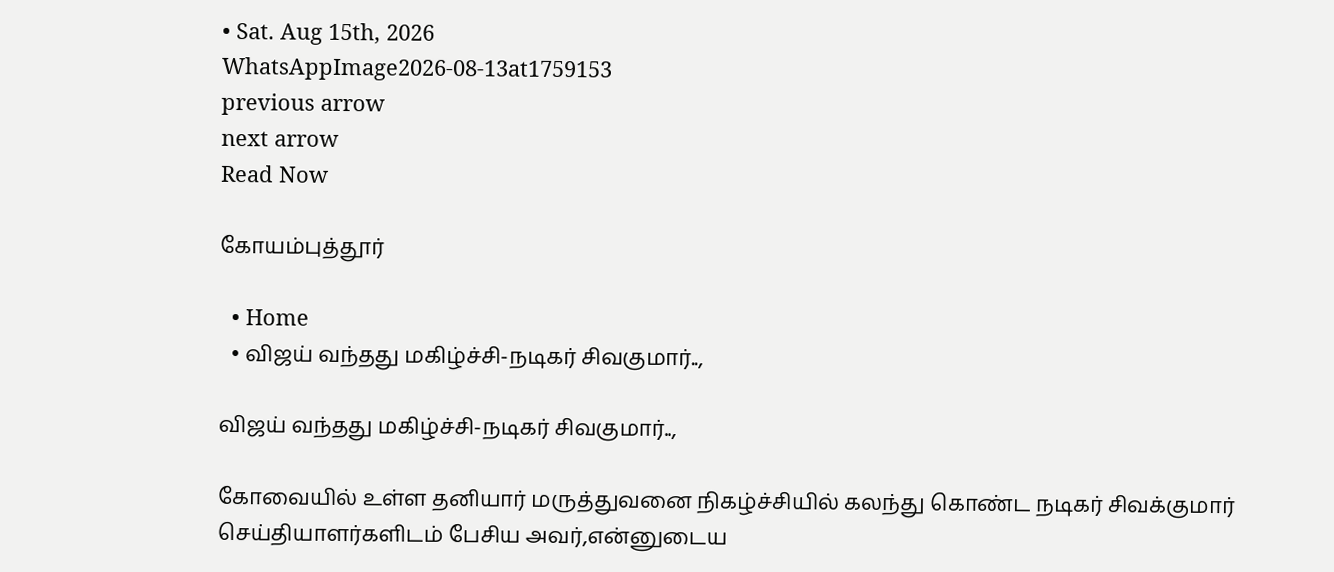• Sat. Aug 15th, 2026
WhatsAppImage2026-08-13at1759153
previous arrow
next arrow
Read Now

கோயம்புத்தூர்

  • Home
  • விஜய் வந்தது மகிழ்ச்சி-நடிகர் சிவகுமார்..,

விஜய் வந்தது மகிழ்ச்சி-நடிகர் சிவகுமார்..,

கோவையில் உள்ள தனியார் மருத்துவனை நிகழ்ச்சியில் கலந்து கொண்ட நடிகர் சிவக்குமார் செய்தியாளர்களிடம் பேசிய அவர்,என்னுடைய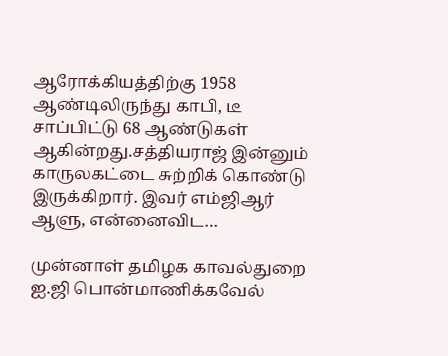ஆரோக்கியத்திற்கு 1958 ஆண்டிலிருந்து காபி, டீ சாப்பிட்டு 68 ஆண்டுகள் ஆகின்றது.சத்தியராஜ் இன்னும் காருலகட்டை சுற்றிக் கொண்டு இருக்கிறார். இவர் எம்ஜிஆர் ஆளு, என்னைவிட…

முன்னாள் தமிழக காவல்துறை ஐ.ஜி பொன்மாணிக்கவேல்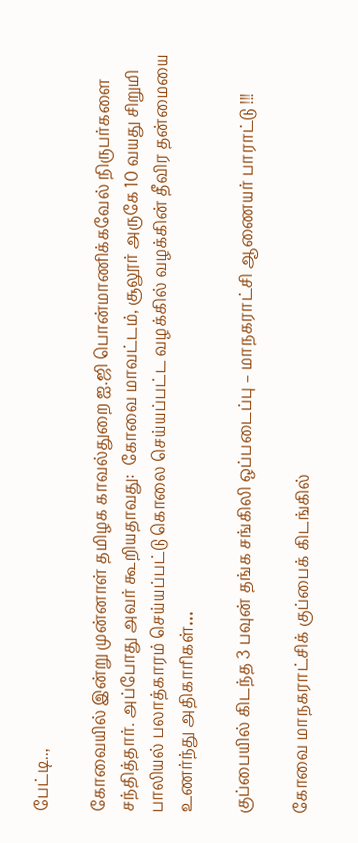பேட்டி..,

கோவையில் இன்று முன்னாள் தமிழக காவல்துறை ஐ.ஜி பொன்மாணிக்கவேல் நிருபர்களை சந்தித்தார். அப்போது அவர் கூறியதாவது:  கோவை மாவட்டம், சூலூர் அருகே 10 வயது சிறுமி பாலியல் பலாத்காரம் செய்யப்பட்டு கொலை செய்யப்பட்ட வழக்கில் வழக்கின் தீவிர தன்மையை உணர்ந்து அதிகாரிகள்…

குப்பையில் கிடந்த 3 பவுன் தங்க சங்கிலி ஒப்படைப்பு – மாநகராட்சி ஆணையர் பாராட்டு !!!

கோவை மாநகராட்சிக் குப்பைக் கிடங்கில்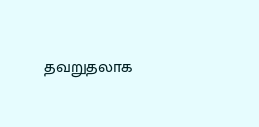தவறுதலாக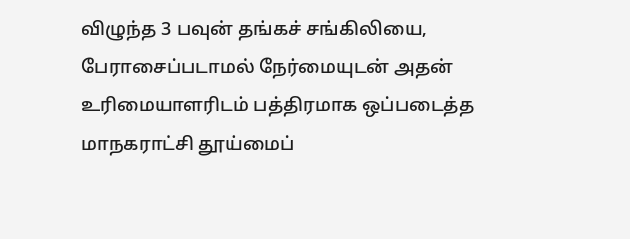விழுந்த 3 பவுன் தங்கச் சங்கிலியை, பேராசைப்படாமல் நேர்மையுடன் அதன் உரிமையாளரிடம் பத்திரமாக ஒப்படைத்த மாநகராட்சி தூய்மைப்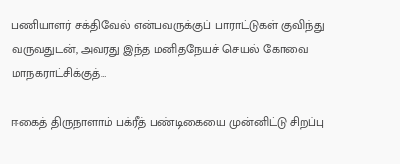பணியாளர் சக்திவேல் என்பவருக்குப் பாராட்டுகள் குவிந்து வருவதுடன், அவரது இந்த மனிதநேயச் செயல் கோவை மாநகராட்சிக்குத்…

ஈகைத் திருநாளாம் பக்ரீத் பண்டிகையை முன்னிட்டு சிறப்பு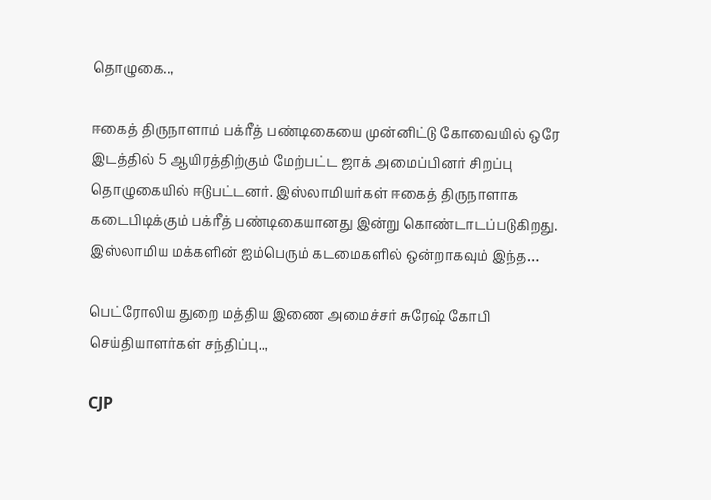தொழுகை..,

ஈகைத் திருநாளாம் பக்ரீத் பண்டிகையை முன்னிட்டு கோவையில் ஒரே இடத்தில் 5 ஆயிரத்திற்கும் மேற்பட்ட ஜாக் அமைப்பினர் சிறப்பு தொழுகையில் ஈடுபட்டனர். இஸ்லாமியர்கள் ஈகைத் திருநாளாக கடைபிடிக்கும் பக்ரீத் பண்டிகையானது இன்று கொண்டாடப்படுகிறது. இஸ்லாமிய மக்களின் ஐம்பெரும் கடமைகளில் ஒன்றாகவும் இந்த…

பெட்ரோலிய துறை மத்திய இணை அமைச்சர் சுரேஷ் கோபி செய்தியாளர்கள் சந்திப்பு..,

CJP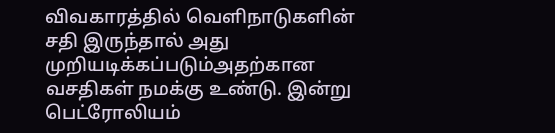விவகாரத்தில் வெளிநாடுகளின் சதி இருந்தால் அது முறியடிக்கப்படும்அதற்கான வசதிகள் நமக்கு உண்டு. இன்று பெட்ரோலியம்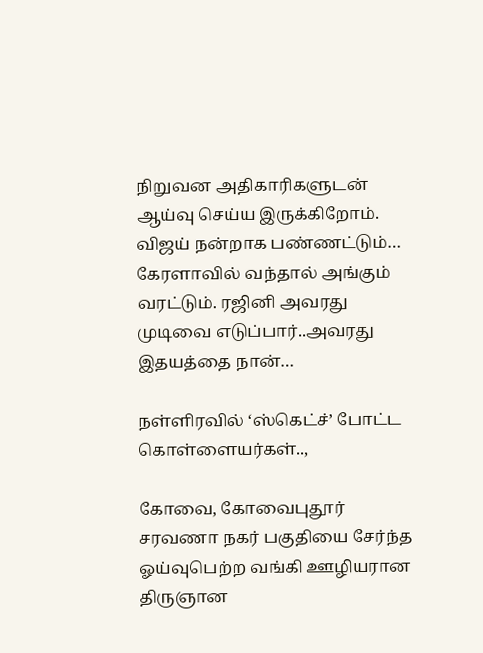நிறுவன அதிகாரிகளுடன் ஆய்வு செய்ய இருக்கிறோம். விஜய் நன்றாக பண்ணட்டும்… கேரளாவில் வந்தால் அங்கும் வரட்டும். ரஜினி அவரது முடிவை எடுப்பார்..அவரது இதயத்தை நான்…

நள்ளிரவில் ‘ஸ்கெட்ச்’ போட்ட கொள்ளையர்கள்..,

கோவை, கோவைபுதூர் சரவணா நகர் பகுதியை சேர்ந்த ஓய்வுபெற்ற வங்கி ஊழியரான திருஞான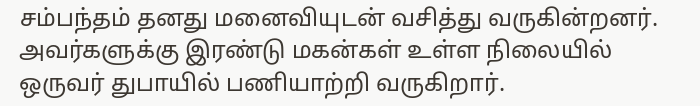சம்பந்தம் தனது மனைவியுடன் வசித்து வருகின்றனர். அவர்களுக்கு இரண்டு மகன்கள் உள்ள நிலையில் ஒருவர் துபாயில் பணியாற்றி வருகிறார்.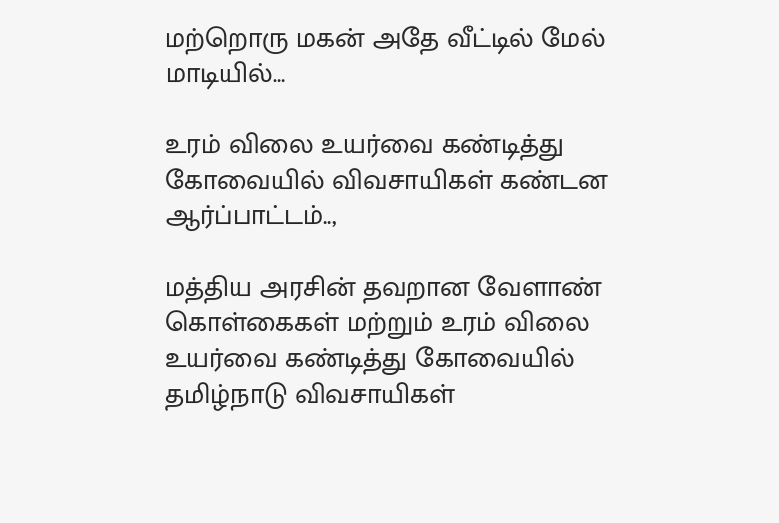மற்றொரு மகன் அதே வீட்டில் மேல் மாடியில்…

உரம் விலை உயர்வை கண்டித்து கோவையில் விவசாயிகள் கண்டன ஆர்ப்பாட்டம்..,

மத்திய அரசின் தவறான வேளாண் கொள்கைகள் மற்றும் உரம் விலை உயர்வை கண்டித்து கோவையில் தமிழ்நாடு விவசாயிகள்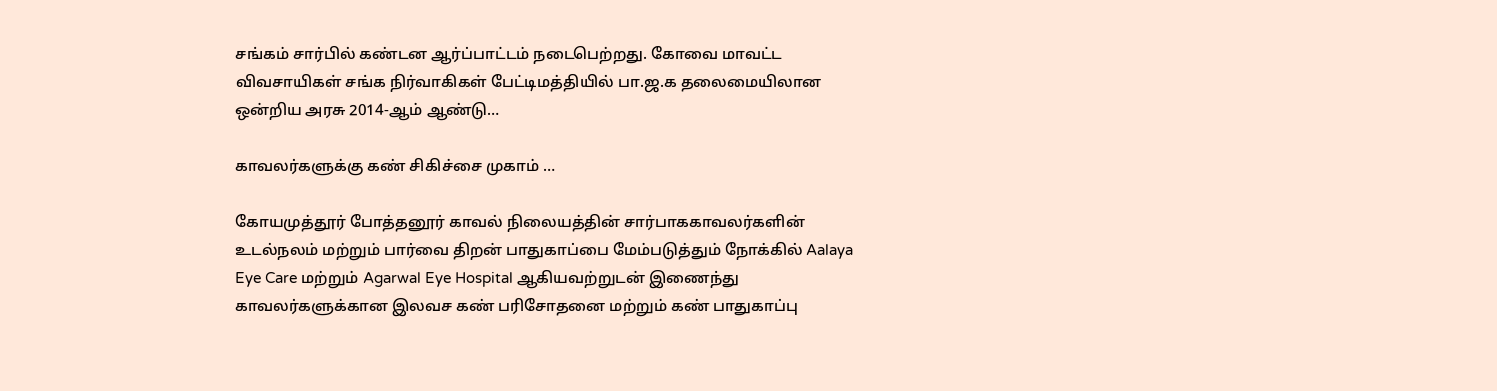சங்கம் சார்பில் கண்டன ஆர்ப்பாட்டம் நடைபெற்றது. கோவை மாவட்ட விவசாயிகள் சங்க நிர்வாகிகள் பேட்டிமத்தியில் பா.ஜ.க தலைமையிலான ஒன்றிய அரசு 2014-ஆம் ஆண்டு…

காவலர்களுக்கு கண் சிகிச்சை முகாம் …

கோயமுத்தூர் போத்தனூர் காவல் நிலையத்தின் சார்பாககாவலர்களின் உடல்நலம் மற்றும் பார்வை திறன் பாதுகாப்பை மேம்படுத்தும் நோக்கில் Aalaya Eye Care மற்றும் Agarwal Eye Hospital ஆகியவற்றுடன் இணைந்து காவலர்களுக்கான இலவச கண் பரிசோதனை மற்றும் கண் பாதுகாப்பு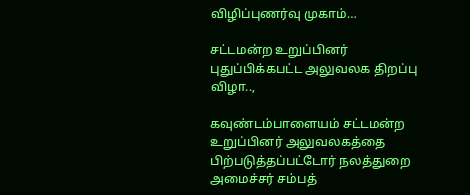விழிப்புணர்வு முகாம்…

சட்டமன்ற உறுப்பினர் புதுப்பிக்கபட்ட அலுவலக திறப்பு விழா..,

கவுண்டம்பாளையம் சட்டமன்ற உறுப்பினர் அலுவலகத்தை பிற்படுத்தப்பட்டோர் நலத்துறை அமைச்சர் சம்பத்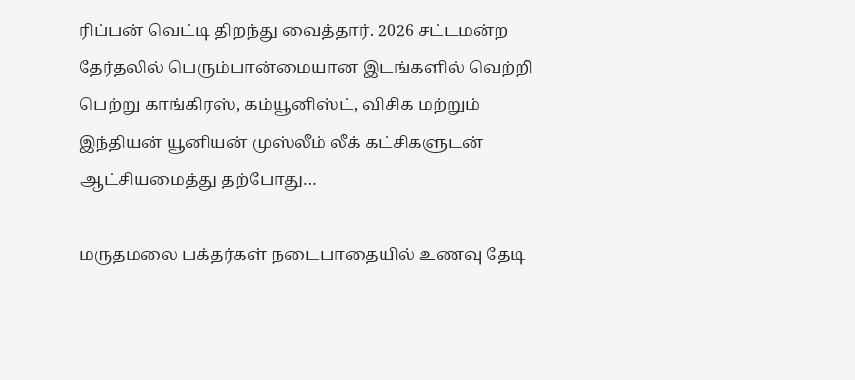ரிப்பன் வெட்டி திறந்து வைத்தார். 2026 சட்டமன்ற தேர்தலில் பெரும்பான்மையான இடங்களில் வெற்றி பெற்று காங்கிரஸ், கம்யூனிஸ்ட், விசிக மற்றும் இந்தியன் யூனியன் முஸ்லீம் லீக் கட்சிகளுடன் ஆட்சியமைத்து தற்போது…

மருதமலை பக்தர்கள் நடைபாதையில் உணவு தேடி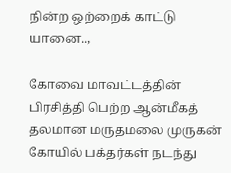நின்ற ஒற்றைக் காட்டு யானை..,

கோவை மாவட்டத்தின் பிரசித்தி பெற்ற ஆன்மீகத் தலமான மருதமலை முருகன் கோயில் பக்தர்கள் நடந்து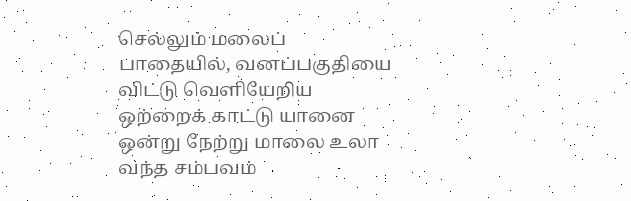செல்லும் மலைப் பாதையில், வனப்பகுதியை விட்டு வெளியேறிய ஒற்றைக் காட்டு யானை ஒன்று நேற்று மாலை உலா வந்த சம்பவம்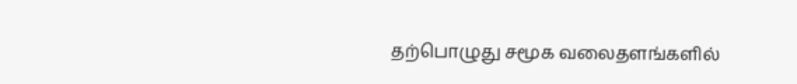தற்பொழுது சமூக வலைதளங்களில்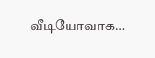வீடியோவாக…